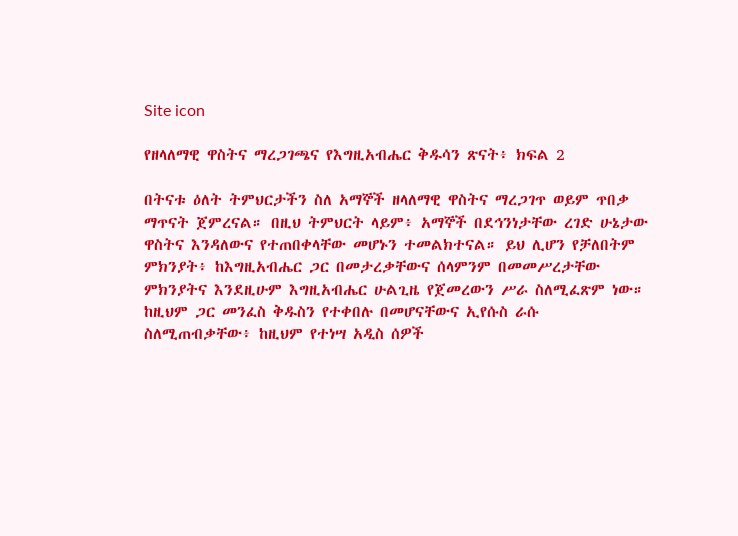Site icon

የዘላለማዊ ዋስትና ማረጋገጫና የእግዚአብሔር ቅዱሳን ጽናት፥ ክፍል 2

በትናቱ ዕለት ትምህርታችን ስለ አማኞች ዘላለማዊ ዋስትና ማረጋገጥ ወይም ጥበቃ ማጥናት ጀምረናል። በዚህ ትምህርት ላይም፥ አማኞች በደኅንነታቸው ረገድ ሁኔታው ዋስትና እንዳለውና የተጠበቀላቸው መሆኑን ተመልክተናል። ይህ ሊሆን የቻለበትም ምክንያት፥ ከእግዚአብሔር ጋር በመታረቃቸውና ሰላምንም በመመሥረታቸው ምክንያትና እንደዚሁም እግዚአብሔር ሁልጊዜ የጀመረውን ሥራ ስለሚፈጽም ነው። ከዚህም ጋር መንፈስ ቅዱስን የተቀበሉ በመሆናቸውና ኢየሱስ ራሱ ስለሚጠብቃቸው፥ ከዚህም የተነሣ አዲስ ሰዎች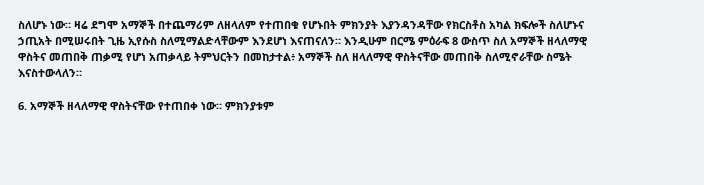ስለሆኑ ነው። ዛሬ ደግሞ አማኞች በተጨማሪም ለዘላለም የተጠበቁ የሆኑበት ምክንያት እያንዳንዳቸው የክርስቶስ አካል ክፍሎች ስለሆኑና ኃጢአት በሚሠሩበት ጊዜ ኢየሱስ ስለሚማልድላቸውም እንደሆነ እናጠናለን። እንዲሁም በርሜ ምዕራፍ 8 ውስጥ ስለ አማኞች ዘላለማዊ ዋስትና መጠበቅ ጠቃሚ የሆነ አጠቃላይ ትምህርትን በመከታተል፥ አማኞች ስለ ዘላለማዊ ዋስትናቸው መጠበቅ ስለሚኖራቸው ስሜት እናስተውላለን።

6. አማኞች ዘላለማዊ ዋስትናቸው የተጠበቀ ነው። ምክንያቱም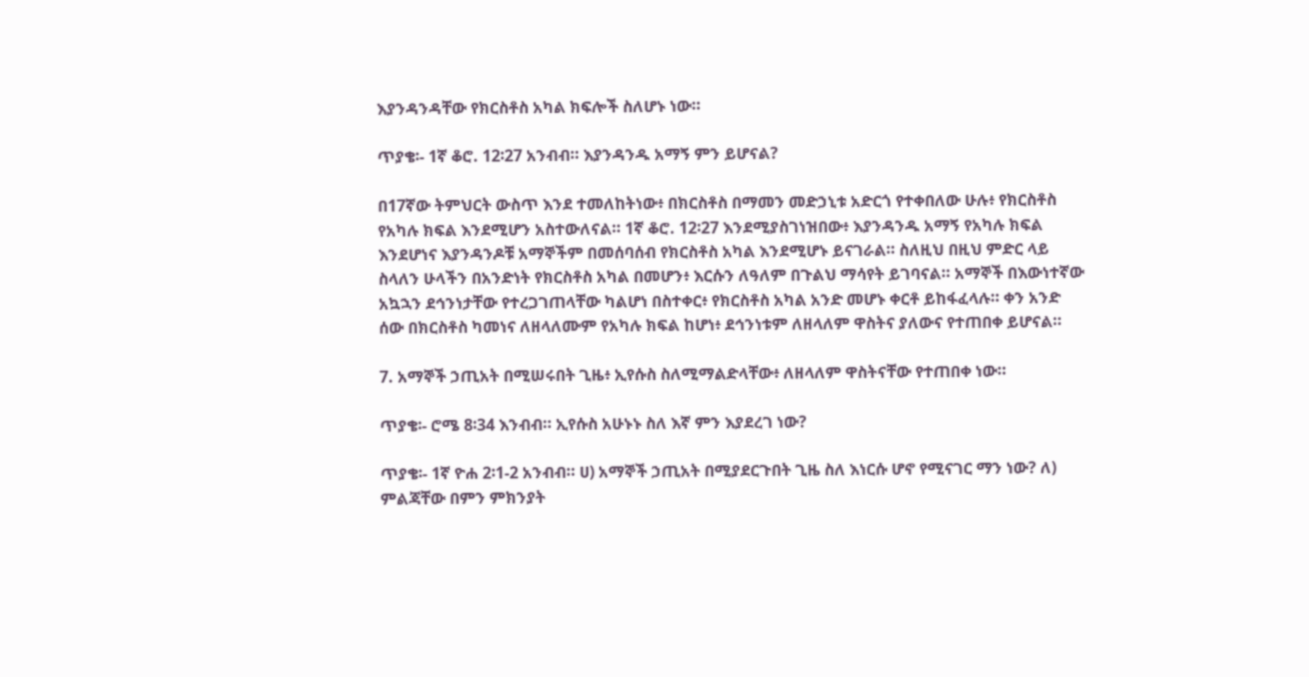እያንዳንዳቸው የክርስቶስ አካል ክፍሎች ስለሆኑ ነው።

ጥያቄ፡- 1ኛ ቆሮ. 12፡27 አንብብ። እያንዳንዱ አማኝ ምን ይሆናል?

በ17ኛው ትምህርት ውስጥ እንደ ተመለከትነው፥ በክርስቶስ በማመን መድኃኒቱ አድርጎ የተቀበለው ሁሉ፥ የክርስቶስ የአካሉ ክፍል እንደሚሆን አስተውለናል። 1ኛ ቆሮ. 12፡27 እንደሚያስገነዝበው፥ እያንዳንዱ አማኝ የአካሉ ክፍል እንደሆነና እያንዳንዶቹ አማኞችም በመሰባሰብ የክርስቶስ አካል እንደሚሆኑ ይናገራል። ስለዚህ በዚህ ምድር ላይ ስላለን ሁላችን በአንድነት የክርስቶስ አካል በመሆን፥ እርሱን ለዓለም በጉልህ ማሳየት ይገባናል። አማኞች በእውነተኛው አኳኋን ደኅንነታቸው የተረጋገጠላቸው ካልሆነ በስተቀር፥ የክርስቶስ አካል አንድ መሆኑ ቀርቶ ይከፋፈላሉ። ቀን አንድ ሰው በክርስቶስ ካመነና ለዘላለሙም የአካሉ ክፍል ከሆነ፥ ደኅንነቱም ለዘላለም ዋስትና ያለውና የተጠበቀ ይሆናል።

7. አማኞች ኃጢአት በሚሠሩበት ጊዜ፥ ኢየሱስ ስለሚማልድላቸው፥ ለዘላለም ዋስትናቸው የተጠበቀ ነው።

ጥያቄ፡- ሮሜ 8፡34 እንብብ። ኢየሱስ አሁኑኑ ስለ እኛ ምን እያደረገ ነው?

ጥያቄ፡- 1ኛ ዮሐ 2፡1-2 አንብብ። ሀ) አማኞች ኃጢአት በሚያደርጉበት ጊዜ ስለ እነርሱ ሆኖ የሚናገር ማን ነው? ለ) ምልጃቸው በምን ምክንያት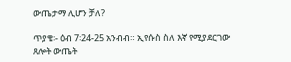ውጤታማ ሊሆን ቻለ?

ጥያቄ፡- ዕብ 7፡24-25 አንብብ። ኢየሱስ ስለ እኛ የሚያደርገው ጸሎት ውጤት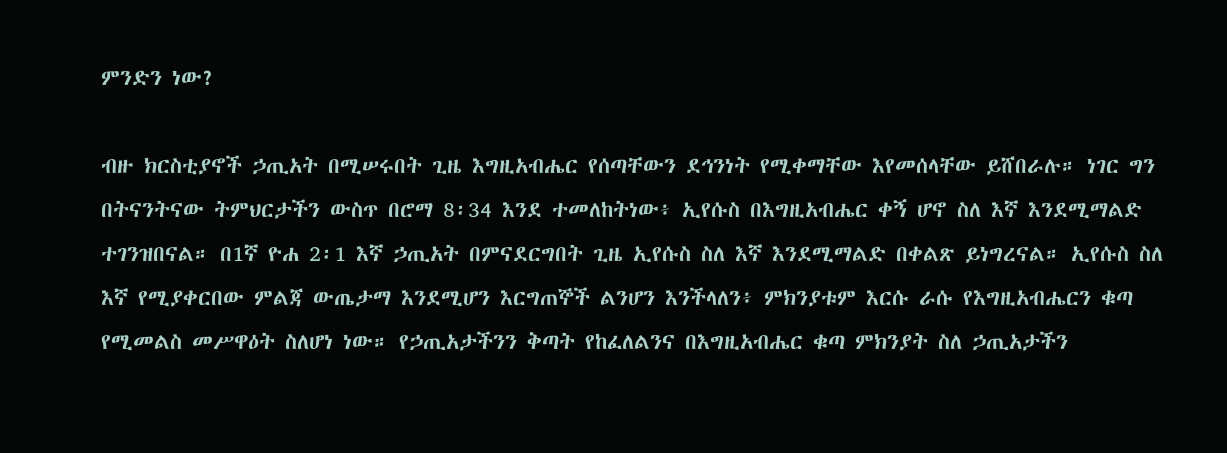ምንድን ነው?

ብዙ ክርስቲያኖች ኃጢአት በሚሠሩበት ጊዜ እግዚአብሔር የሰጣቸውን ደኅንነት የሚቀማቸው እየመሰላቸው ይሸበራሉ። ነገር ግን በትናንትናው ትምህርታችን ውስጥ በሮማ 8፡34 እንደ ተመለከትነው፥ ኢየሱስ በእግዚአብሔር ቀኝ ሆኖ ስለ እኛ እንደሚማልድ ተገንዝበናል። በ1ኛ ዮሐ 2፡1 እኛ ኃጢአት በምናደርግበት ጊዜ ኢየሱስ ስለ እኛ እንደሚማልድ በቀልጽ ይነግረናል። ኢየሱስ ስለ እኛ የሚያቀርበው ምልጃ ውጤታማ እንደሚሆን እርግጠኞች ልንሆን እንችላለን፥ ምክንያቱም እርሱ ራሱ የእግዚአብሔርን ቁጣ የሚመልስ መሥዋዕት ስለሆነ ነው። የኃጢአታችንን ቅጣት የከፈለልንና በእግዚአብሔር ቁጣ ምክንያት ስለ ኃጢአታችን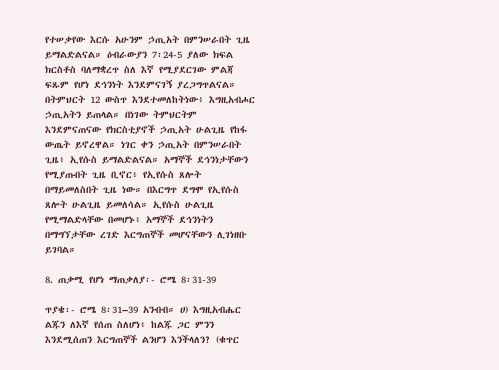የተሠቃየው እርሱ አሁንም ኃጢአት በምንሠራበት ጊዜ ይማልድልናል። ዕብራውያን 7፡24-5 ያለው ክፍል ክርስቶስ ባለማቋረጥ ስለ እኛ የሚያደርገው ምልጃ ፍጹም የሆነ ደኅንነት እንደምናገኝ ያረጋግጥልናል። በትምህርት 12 ውስጥ እንደተመለከትነው፥ እግዚአብሖር ኃጢአትን ይጠላል። በነገው ትምህርትም እንደምናጠናው የክርስቲያኖች ኃጢአት ሁልጊዜ የከፋ ውጤት ይኖረዋል። ነገር ቀን ኃጢአት በምንሠራበት ጊዜ፥ ኢየሱስ ይማልድልናል። አማኞች ደኅንነታቸውን የሚያጡበት ጊዜ ቢኖር፥ የኢየሱስ ጸሎት በማይመለስበት ጊዜ ነው። በእርግጥ ደግሞ የኢየሱስ ጸሎት ሁልጊዜ ይመለሳል። ኢየሱስ ሁልጊዜ የሚማልድላቸው በመሆኑ፥ አማኞች ደኅንነትን በማግኘታቸው ረገድ እርግጠኞች መሆናቸውን ሊገነዘቡ ይገባል።

8. ጠቃሚ የሆነ ማጠቃለያ፡- ሮሜ 8፡31-39

ጥያቄ፡- ሮሜ 8፡31–39 አንብብ። ሀ) እግዚአብሔር ልጁን ለእኛ የሰጠ ስለሆነ፥ ከልጁ ጋር ምንን እንደሚሰጠን እርግጠኞች ልንሆን እንችላለን? (ቁጥር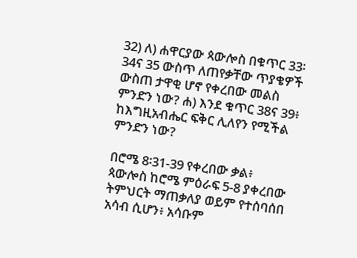32) ለ) ሐዋርያው ጳውሎስ በቁጥር 33፡34ና 35 ውስጥ ለጠየቃቸው ጥያቄዎች ውስጠ ታዋቂ ሆኖ የቀረበው መልስ ምንድን ነው? ሐ) እንደ ቁጥር 38ና 39፥ ከእግዚአብሔር ፍቅር ሊለየን የሚችል ምንድን ነው?

በሮሜ 8፡31-39 የቀረበው ቃል፥ ጳውሎስ ከሮሜ ምዕራፍ 5-8 ያቀረበው ትምህርት ማጠቃለያ ወይም የተሰባሰበ አሳብ ሲሆን፥ አሳቡም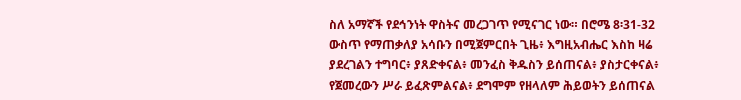ስለ አማኛች የደኅንነት ዋስትና መረጋገጥ የሚናገር ነው። በሮሜ 8፡31-32 ውስጥ የማጠቃለያ አሳቡን በሚጀምርበት ጊዜ፥ እግዚአብሔር እስከ ዛሬ ያደረገልን ተግባር፥ ያጸድቀናል፥ መንፈስ ቅዱስን ይሰጠናል፥ ያስታርቀናል፥ የጀመረውን ሥራ ይፈጽምልናል፥ ደግሞም የዘላለም ሕይወትን ይሰጠናል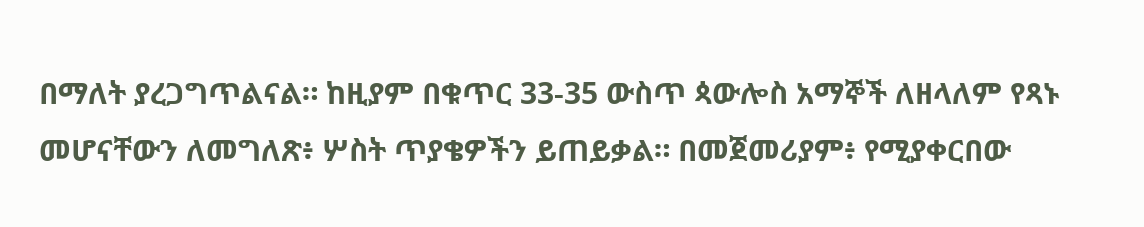በማለት ያረጋግጥልናል። ከዚያም በቁጥር 33-35 ውስጥ ጳውሎስ አማኞች ለዘላለም የጻኑ መሆናቸውን ለመግለጽ፥ ሦስት ጥያቄዎችን ይጠይቃል። በመጀመሪያም፥ የሚያቀርበው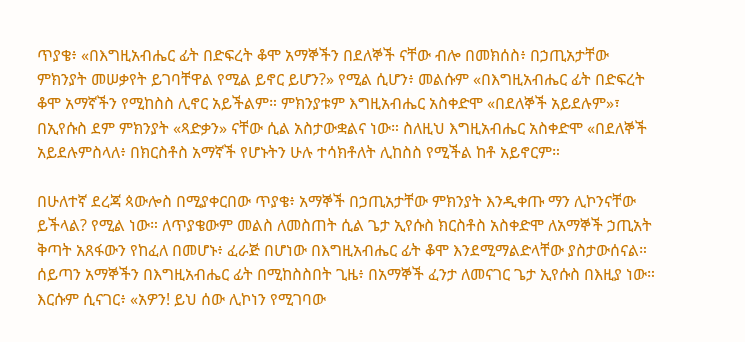ጥያቄ፥ «በእግዚአብሔር ፊት በድፍረት ቆሞ አማኞችን በደለኞች ናቸው ብሎ በመክሰስ፥ በኃጢአታቸው ምክንያት መሠቃየት ይገባቸዋል የሚል ይኖር ይሆን?» የሚል ሲሆን፥ መልሱም «በእግዚአብሔር ፊት በድፍረት ቆሞ አማኛችን የሚከስስ ሊኖር አይችልም። ምክንያቱም እግዚአብሔር አስቀድሞ «በደለኞች አይደሉም»፣ በኢየሱስ ደም ምክንያት «ጻድቃን» ናቸው ሲል አስታውቋልና ነው። ስለዚህ እግዚአብሔር አስቀድሞ «በደለኞች አይደሉምስላለ፥ በክርስቶስ አማኛች የሆኑትን ሁሉ ተሳክቶለት ሊከስስ የሚችል ከቶ አይኖርም።

በሁለተኛ ደረጃ ጳውሎስ በሚያቀርበው ጥያቄ፥ አማኞች በኃጢአታቸው ምክንያት እንዲቀጡ ማን ሊኮንናቸው ይችላል? የሚል ነው። ለጥያቄውም መልስ ለመስጠት ሲል ጌታ ኢየሱስ ክርስቶስ አስቀድሞ ለአማኞች ኃጢአት ቅጣት አጸፋውን የከፈለ በመሆኑ፥ ፈራጅ በሆነው በእግዚአብሔር ፊት ቆሞ እንደሚማልድላቸው ያስታውሰናል። ሰይጣን አማኞችን በእግዚአብሔር ፊት በሚከስስበት ጊዜ፥ በአማኞች ፈንታ ለመናገር ጌታ ኢየሱስ በእዚያ ነው። እርሱም ሲናገር፥ «አዎን! ይህ ሰው ሊኮነን የሚገባው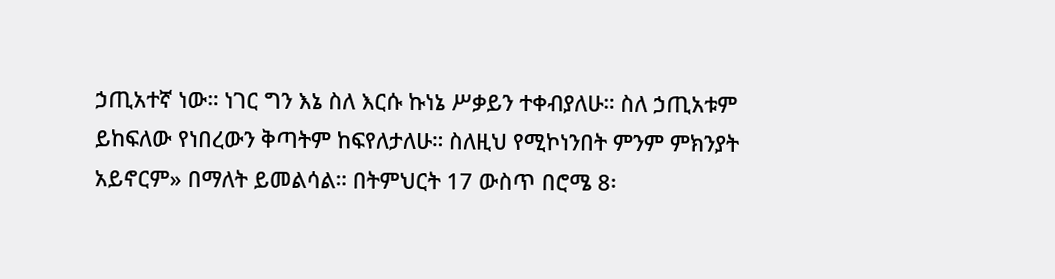ኃጢአተኛ ነው። ነገር ግን እኔ ስለ እርሱ ኩነኔ ሥቃይን ተቀብያለሁ። ስለ ኃጢአቱም ይከፍለው የነበረውን ቅጣትም ከፍየለታለሁ። ስለዚህ የሚኮነንበት ምንም ምክንያት አይኖርም» በማለት ይመልሳል። በትምህርት 17 ውስጥ በሮሜ 8፡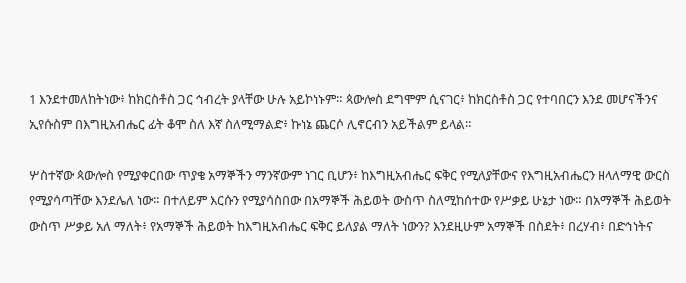1 እንደተመለከትነው፥ ከክርስቶስ ጋር ኅብረት ያላቸው ሁሉ አይኮነኑም። ጳውሎስ ደግሞም ሲናገር፥ ከክርስቶስ ጋር የተባበርን እንደ መሆናችንና ኢየሱስም በእግዚአብሔር ፊት ቆሞ ስለ እኛ ስለሚማልድ፥ ኩነኔ ጨርሶ ሊኖርብን አይችልም ይላል።

ሦስተኛው ጳውሎስ የሚያቀርበው ጥያቄ አማኞችን ማንኛውም ነገር ቢሆን፥ ከእግዚአብሔር ፍቅር የሚለያቸውና የእግዚአብሔርን ዘላለማዊ ውርስ የሚያሳጣቸው እንደሌለ ነው። በተለይም እርሱን የሚያሳስበው በአማኞች ሕይወት ውስጥ ስለሚከሰተው የሥቃይ ሁኔታ ነው። በአማኞች ሕይወት ውስጥ ሥቃይ አለ ማለት፥ የአማኞች ሕይወት ከእግዚአብሔር ፍቅር ይለያል ማለት ነውን? እንደዚሁም አማኞች በስደት፥ በረሃብ፥ በድኅነትና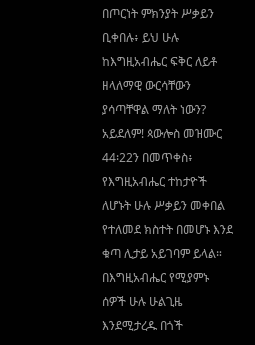በጦርነት ምክንያት ሥቃይን ቢቀበሉ፥ ይህ ሁሉ ከእግዚአብሔር ፍቅር ለይቶ ዘላለማዊ ውርሳቸውን ያሳጣቸዋል ማለት ነውን? አይደለም! ጳውሎስ መዝሙር 44፡22ን በመጥቀስ፥ የእግዚአብሔር ተከታዮች ለሆኑት ሁሉ ሥቃይን መቀበል የተለመደ ክስተት በመሆኑ እንደ ቁጣ ሊታይ አይገባም ይላል። በእግዚአብሔር የሚያምኑ ሰዎች ሁሉ ሁልጊዜ እንደሚታረዱ በጎች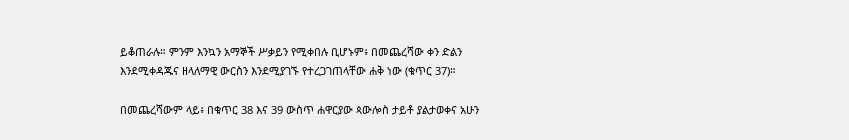ይቆጠራሉ። ምንም እንኳን አማኞች ሥቃይን የሚቀበሉ ቢሆኑም፥ በመጨረሻው ቀን ድልን እንደሚቀዳጁና ዘላለማዊ ውርስን እንደሚያገኙ የተረጋገጠላቸው ሐቅ ነው (ቁጥር 37)።

በመጨረሻውም ላይ፥ በቁጥር 38 እና 39 ውስጥ ሐዋርያው ጳውሎስ ታይቶ ያልታወቀና አሁን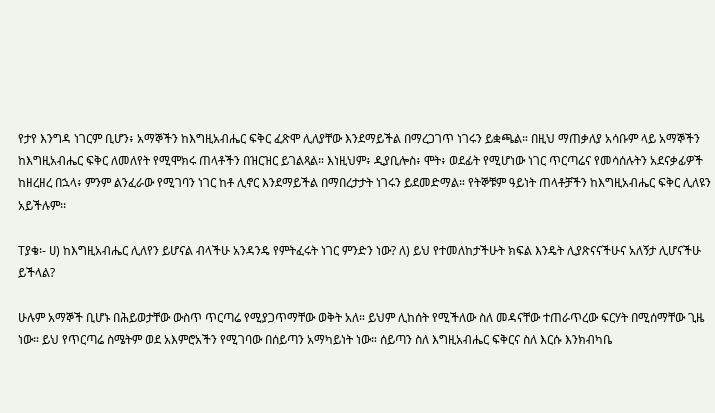የታየ እንግዳ ነገርም ቢሆን፥ አማኞችን ከእግዚአብሔር ፍቅር ፈጽሞ ሊለያቸው እንደማይችል በማረጋገጥ ነገሩን ይቋጫል። በዚህ ማጠቃለያ አሳቡም ላይ አማኞችን ከእግዚአብሔር ፍቅር ለመለየት የሚሞክሩ ጠላቶችን በዝርዝር ይገልጻል። እነዚህም፥ ዲያቢሎስ፥ ሞት፥ ወደፊት የሚሆነው ነገር ጥርጣሬና የመሳሰሉትን አደናቃፊዎች ከዘረዘረ በኋላ፥ ምንም ልንፈራው የሚገባን ነገር ከቶ ሊኖር እንደማይችል በማበረታታት ነገሩን ይደመድማል። የትኞቹም ዓይነት ጠላቶቻችን ከእግዚአብሔር ፍቅር ሊለዩን አይችሉም፡፡

Tያቄ፡- ሀ) ከእግዚአብሔር ሊለየን ይሆናል ብላችሁ አንዳንዴ የምትፈሩት ነገር ምንድን ነው? ለ) ይህ የተመለከታችሁት ክፍል እንዴት ሊያጽናናችሁና አለኝታ ሊሆናችሁ ይችላል?

ሁሉም አማኞች ቢሆኑ በሕይወታቸው ውስጥ ጥርጣሬ የሚያጋጥማቸው ወቅት አለ። ይህም ሊከሰት የሚችለው ስለ መዳናቸው ተጠራጥረው ፍርሃት በሚሰማቸው ጊዜ ነው። ይህ የጥርጣሬ ስሜትም ወደ አእምሮአችን የሚገባው በሰይጣን አማካይነት ነው። ሰይጣን ስለ እግዚአብሔር ፍቅርና ስለ እርሱ እንክብካቤ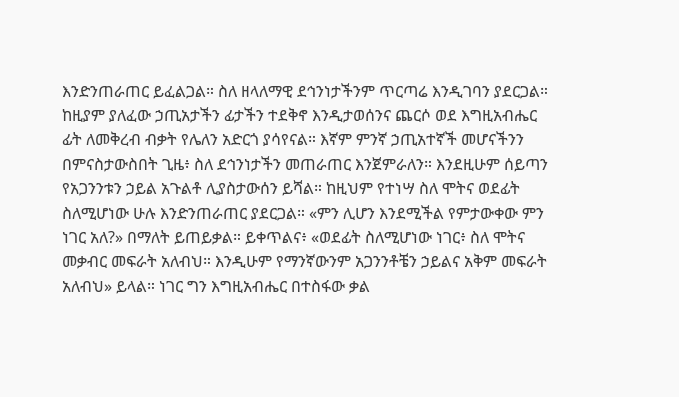እንድንጠራጠር ይፈልጋል። ስለ ዘላለማዊ ደኅንነታችንም ጥርጣሬ እንዲገባን ያደርጋል። ከዚያም ያለፈው ኃጢአታችን ፊታችን ተደቅኖ እንዲታወሰንና ጨርሶ ወደ እግዚአብሔር ፊት ለመቅረብ ብቃት የሌለን አድርጎ ያሳየናል። እኛም ምንኛ ኃጢአተኛች መሆናችንን በምናስታውስበት ጊዜ፥ ስለ ደኅንነታችን መጠራጠር እንጀምራለን። እንደዚሁም ሰይጣን የአጋንንቱን ኃይል አጉልቶ ሊያስታውሰን ይሻል። ከዚህም የተነሣ ስለ ሞትና ወደፊት ስለሚሆነው ሁሉ እንድንጠራጠር ያደርጋል። «ምን ሊሆን እንደሚችል የምታውቀው ምን ነገር አለ?» በማለት ይጠይቃል። ይቀጥልና፥ «ወደፊት ስለሚሆነው ነገር፥ ስለ ሞትና መቃብር መፍራት አለብህ። እንዲሁም የማንኛውንም አጋንንቶቼን ኃይልና አቅም መፍራት አለብህ» ይላል። ነገር ግን እግዚአብሔር በተስፋው ቃል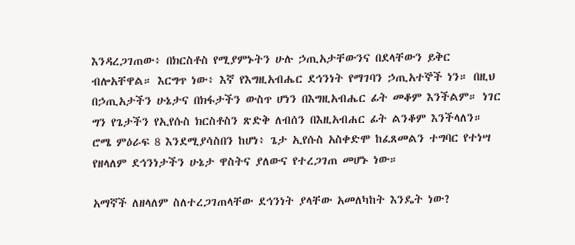እንዳረጋገጠው፥ በክርስቶስ የሚያምኑትን ሁሉ ኃጢአታቸውንና በደላቸውን ይቅር ብሎአቸዋል። እርግጥ ነው፥ እኛ የእግዚአብሔር ደኅንነት የማገባን ኃጢአተኞች ነን። በዚህ በኃጢአታችን ሁኔታና በክፋታችን ውስጥ ሆነን በእግዚአብሔር ፊት መቆም እንችልም። ነገር ግን የጌታችን የኢየሱስ ክርስቶስን ጽድቅ ለብሰን በእዚአብሐር ፊት ልንቆም እንችላለን። ሮሜ ምዕራፍ 8 እንደሚያሳስበን ከሆነ፥ ጌታ ኢየሱስ አስቀድሞ ከፈጸመልን ተግባር የተነሣ የዘላለም ደኅንነታችን ሁኔታ ዋስትና ያለውና የተረጋገጠ መሆኑ ነው።

አማኛች ለዘላለም ስለተረጋገጠላቸው ደኅንነት ያላቸው አመለካከት እንዴት ነው?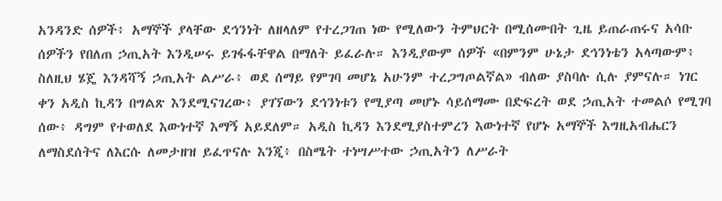አንዳንድ ሰዎች፥ አማኞች ያላቸው ደኅንነት ለዘላለም የተረጋገጠ ነው የሚለውን ትምህርት በሚሰሙበት ጊዜ ይጠራጠሩና አሳቡ ሰዎችን የበለጠ ኃጢአት እንዲሠሩ ይገፋፋቸዋል በማለት ይፈራሉ። እንዲያውም ሰዎች «በምንም ሁኔታ ደኅንነቴን አላጣውም፥ ስለዚህ ሄጄ እንዳሻኝ ኃጢአት ልሥራ፥ ወደ ሰማይ የምገባ መሆኔ አሁንም ተረጋግጦልኛል» ብለው ያስባሉ ሲሉ ያምናሉ። ነገር ቀን አዲስ ኪዳን በግልጽ እንደሚናገረው፥ ያገኘውን ደኅንነቱን የሚያጣ መሆኑ ሳይሰማሙ በድፍረት ወደ ኃጢአት ተመልሶ የሚገባ ሰው፥ ዳግም የተወለደ እውነተኛ እማኝ አይደለም። አዲስ ኪዳን እንደሚያስተምረን እውነተኛ የሆኑ አማኞች እግዚአብሔርን ለማስደሰትና ለእርሱ ለመታዘዝ ይፈጥናሉ እንጂ፥ በስሜት ተነሣሥተው ኃጢአትን ለሥራት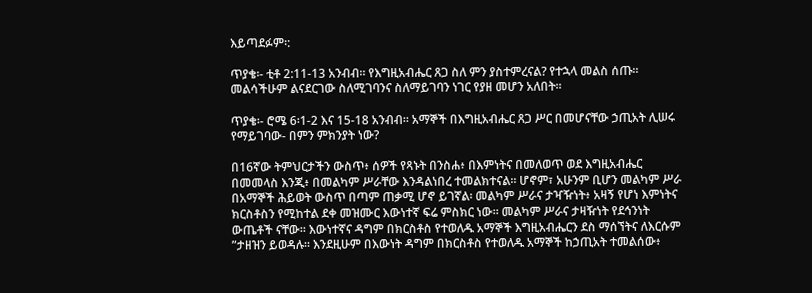እይጣደፉም፡:

ጥያቄ፡- ቲቶ 2:11-13 አንብብ። የእግዚአብሔር ጸጋ ስለ ምን ያስተምረናል? የተኋላ መልስ ሰጡ። መልሳችሁም ልናደርገው ስለሚገባንና ስለማይገባን ነገር የያዘ መሆን አለበት።

ጥያቄ፡- ሮሜ 6፡1-2 እና 15-18 አንብብ። አማኞች በእግዚአብሔር ጸጋ ሥር በመሆናቸው ኃጢአት ሊሠሩ የማይገባው- በምን ምክንያት ነው?

በ16ኛው ትምህርታችን ውስጥ፥ ሰዎች የጻኑት በንስሐ፥ በእምነትና በመለወጥ ወደ እግዚአብሔር በመመላስ እንጂ፥ በመልካም ሥራቸው እንዳልነበረ ተመልክተናል። ሆኖም፣ አሁንም ቢሆን መልካም ሥራ በአማኞች ሕይወት ውስጥ በጣም ጠቃሚ ሆኖ ይገኛል፡ መልካም ሥራና ታዣዥነት፥ አዛኝ የሆነ እምነትና ክርስቶስን የሚከተል ደቀ መዝሙር እውነተኛ ፍሬ ምስክር ነው። መልካም ሥራና ታዛዥነት የደኅንነት ውጤቶች ናቸው። እውነተኛና ዳግም በክርስቶስ የተወለዱ አማኞች እግዚአብሔርን ደስ ማሰኘትና ለእርሱም ”ታዘዝን ይወዳሉ። እንደዚሁም በእውነት ዳግም በክርስቶስ የተወለዱ አማኞች ከኃጢአት ተመልሰው፥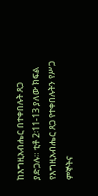ከእግዚአብሔር በተቀበሉት ጸጋ ያድጋሉ። ቲቶ 2፡11-13 ያለው ክፍል የእግዚአብሔር ጸጋ የተቀበሉትን የሥጋ ምኞትና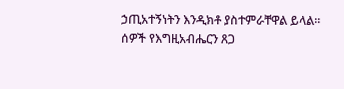ኃጢአተኝነትን እንዲክቶ ያስተምራቸዋል ይላል። ሰዎች የእግዚአብሔርን ጸጋ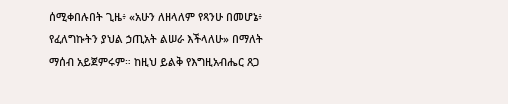ሰሚቀበሉበት ጊዜ፥ «አሁን ለዘላለም የጻንሁ በመሆኔ፥ የፈለግኩትን ያህል ኃጢአት ልሠራ እችላለሁ» በማለት ማሰብ አይጀምሩም። ከዚህ ይልቅ የእግዚአብሔር ጸጋ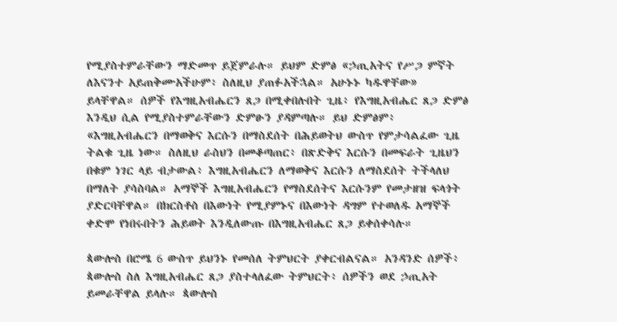የሚያስተምራቸውን ማድመጥ ይጀምራሉ። ይህም ድምፅ «ኃጢአትና የሥጋ ምኛት ለእናንተ አይጠቅሙአችሁም፥ ስለዚህ ያጠፉአችኋል። አሁኑኑ ካዱዋቸው» ይላቸዋል። ሰዎች የእግዚአብሔርን ጸጋ በሚቀበሉበት ጊዜ፥ የእግዚአብሔር ጸጋ ድምፅ እንዲህ ሲል የሚያስተምራቸውን ድምፁን ያዳምጣሉ። ይህ ድምፅም፥ «እግዚአብሔርን በማወቅና እርሱን በማስደሰት በሕይወትህ ውስጥ የምታሳልፈው ጊዜ ትልቁ ጊዜ ነው። ስለዚህ ራስህን በመቆጣጠር፥ በጽድቅና እርሱን በመፍራት ጊዜህን በቁም ነገር ላይ ብታውል፥ እግዚአብሔርን ለማወቅና እርሱን ለማስደሰት ትችላለህ በማለት ያሳስባል። አማኞች እግዚአብሔርን የማስደሰትና እርሱንም የመታዘዝ ፍላጎት ያድርባቸዋል። በክርስቶስ በእውነት የሚያምኑና በእውነት ዳግም የተወለዱ አማኞች ቀድሞ የነበሩበትን ሕይወት እንዲለውጡ በእግዚአብሔር ጸጋ ይቀሰቀሳሉ።

ጳውሎስ በሮሜ 6 ውስጥ ይህንኑ የመሰለ ትምህርት ያቀርብልናል። አንዳንድ ሰዎች፥ ጳውሎስ ስለ እግዚአብሔር ጸጋ ያስተላለፈው ትምህርት፥ ሰዎችን ወደ ኃጢአት ይመራቸዋል ይላሉ። ጳውሎስ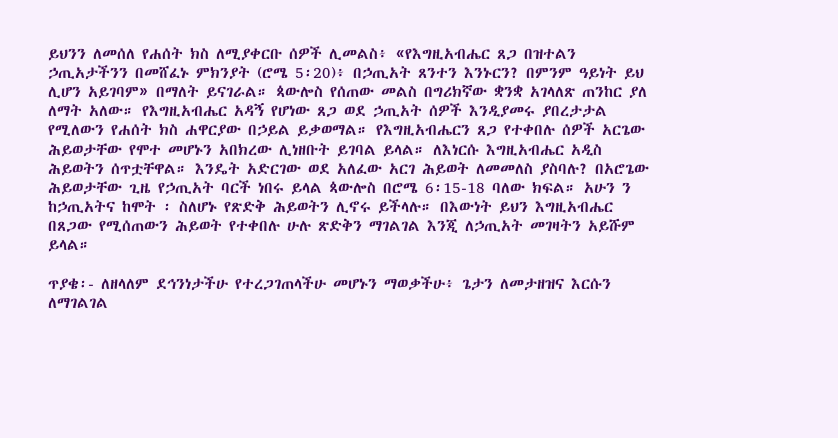ይህንን ለመሰለ የሐሰት ክስ ለሚያቀርቡ ሰዎች ሊመልስ፥ «የእግዚአብሔር ጸጋ በዝተልን ኃጢአታችንን በመሸፈኑ ምክንያት (ሮሜ 5፡20)፥ በኃጢአት ጸንተን እንኑርን? በምንም ዓይነት ይህ ሊሆን አይገባም» በማለት ይናገራል። ጳውሎስ የሰጠው መልስ በግሪክኛው ቋንቋ አገላለጽ ጠንከር ያለ ለማት አለው። የእግዚአብሔር አዳኝ የሆነው ጸጋ ወደ ኃጢአት ሰዎች እንዲያመሩ ያበረታታል የሚለውን የሐሰት ክስ ሐዋርያው በኃይል ይቃወማል። የእግዚአብሔርን ጸጋ የተቀበሉ ሰዎች አርጌው ሕይወታቸው የሞተ መሆኑን አበክረው ሊነዘቡት ይገባል ይላል። ለእነርሱ እግዚአብሔር አዲስ ሕይወትን ሰጥቷቸዋል። እንዴት አድርገው ወደ አለፈው አርገ ሕይወት ለመመለስ ያስባሉ? በአሮጌው ሕይወታቸው ጊዜ የኃጢአት ባርች ነበሩ ይላል ጳውሎስ በሮሜ 6፡15-18 ባለው ክፍል። አሁን ን ከኃጢአትና ከሞት ፡ ስለሆኑ የጽድቅ ሕይወትን ሊኖሩ ይችላሉ። በእውነት ይህን እግዚአብሔር በጸጋው የሚሰጠውን ሕይወት የተቀበሉ ሁሉ ጽድቅን ማገልገል እንጂ ለኃጢአት መገዛትን አይሹም ይላል።

ጥያቄ፡- ለዘላለም ደኅንነታችሁ የተረጋገጠላችሁ መሆኑን ማወቃችሁ፥ ጌታን ለመታዘዝና እርሱን ለማገልገል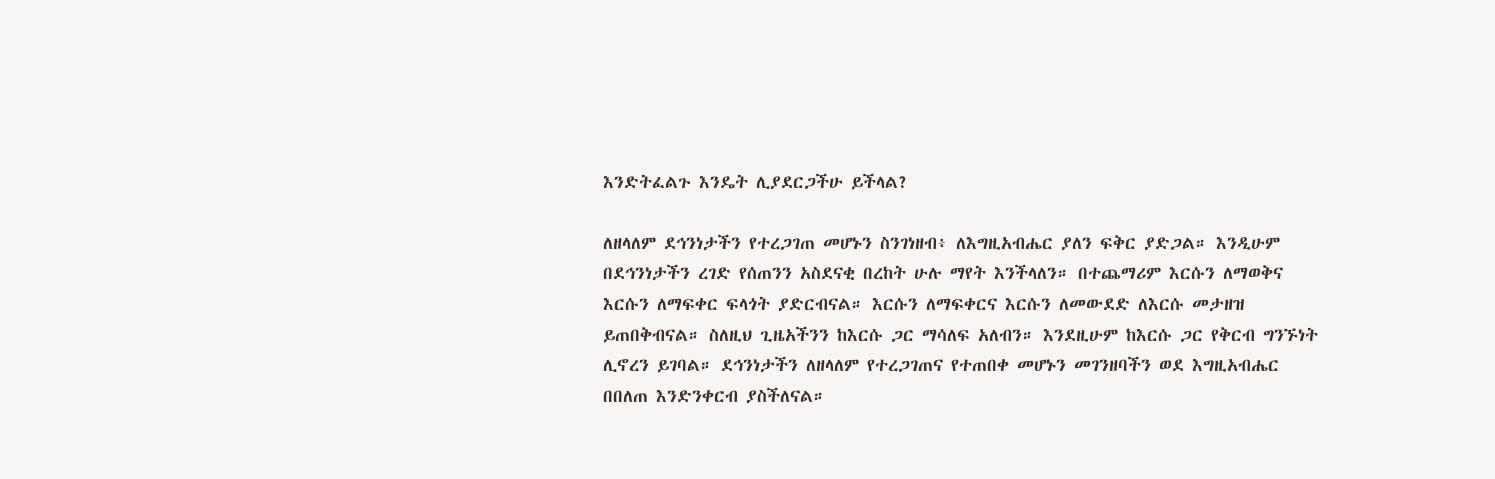እንድትፈልጉ እንዴት ሊያደርጋችሁ ይችላል?

ለዘላለም ደኅንነታችን የተረጋገጠ መሆኑን ስንገነዘብ፥ ለእግዚአብሔር ያለን ፍቅር ያድጋል። እንዲሁም በደኅንነታችን ረገድ የሰጠንን አስደናቂ በረከት ሁሉ ማየት እንችላለን። በተጨማሪም እርሱን ለማወቅና እርሱን ለማፍቀር ፍላጎት ያድርብናል። እርሱን ለማፍቀርና እርሱን ለመውደድ ለእርሱ መታዘዝ ይጠበቅብናል። ስለዚህ ጊዜአችንን ከእርሱ ጋር ማሳለፍ አለብን። እንደዚሁም ከእርሱ ጋር የቅርብ ግንኙነት ሊኖረን ይገባል። ደኅንነታችን ለዘላለም የተረጋገጠና የተጠበቀ መሆኑን መገንዘባችን ወደ እግዚአብሔር በበለጠ እንድንቀርብ ያስችለናል።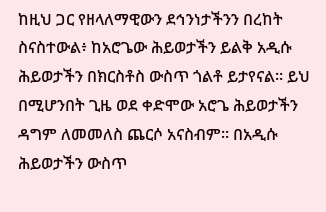ከዚህ ጋር የዘላለማዊውን ደኅንነታችንን በረከት ስናስተውል፥ ከአሮጌው ሕይወታችን ይልቅ አዲሱ ሕይወታችን በክርስቶስ ውስጥ ጎልቶ ይታየናል። ይህ በሚሆንበት ጊዜ ወደ ቀድሞው አሮጌ ሕይወታችን ዳግም ለመመለስ ጨርሶ አናስብም። በአዲሱ ሕይወታችን ውስጥ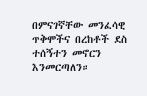በምናገኛቸው መንፈሳዊ ጥቅሞችና በረከቶች ደስ ተሰኝተን መኖርን እንመርጣለን።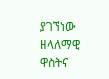ያገኘነው ዘላለማዊ ዋስትና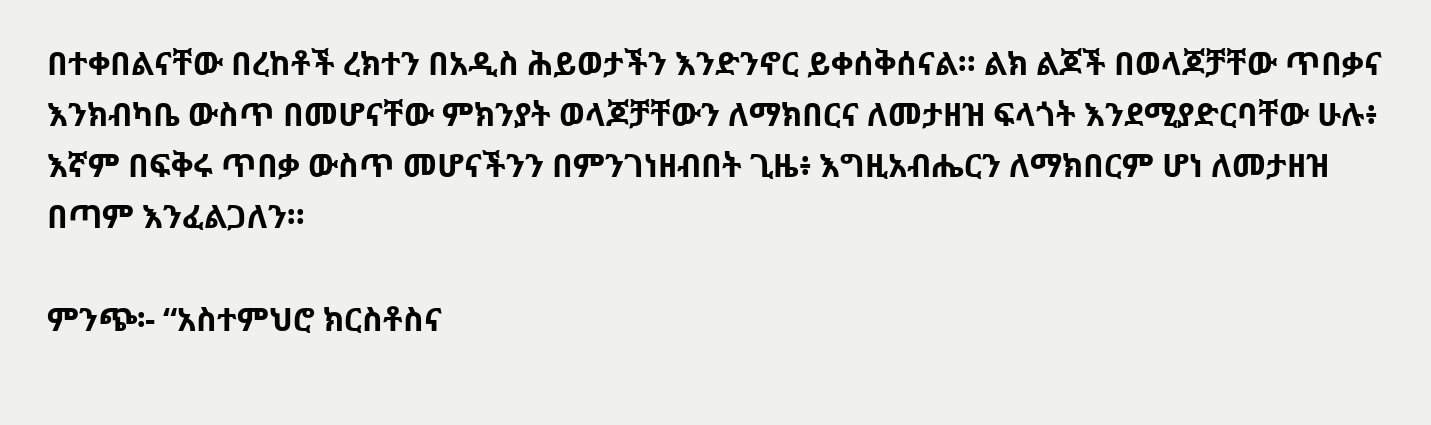በተቀበልናቸው በረከቶች ረክተን በአዲስ ሕይወታችን እንድንኖር ይቀሰቅሰናል። ልክ ልጆች በወላጆቻቸው ጥበቃና እንክብካቤ ውስጥ በመሆናቸው ምክንያት ወላጆቻቸውን ለማክበርና ለመታዘዝ ፍላጎት እንደሚያድርባቸው ሁሉ፥ እኛም በፍቅሩ ጥበቃ ውስጥ መሆናችንን በምንገነዘብበት ጊዜ፥ እግዚአብሔርን ለማክበርም ሆነ ለመታዘዝ በጣም እንፈልጋለን።

ምንጭ፡- “አስተምህሮ ክርስቶስና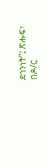ደኅንነት”፤ ጽሑፍ፣ በዶ/ር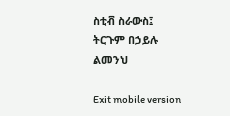ስቲቭ ስራውስ፤ ትርጉም በኃይሉ ልመንህ

Exit mobile version